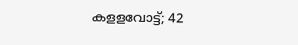കളളവോട്ട്; 42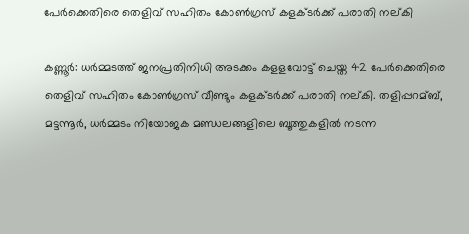പേര്‍ക്കെതിരെ തെളിവ് സഹിതം കോണ്‍ഗ്രസ് കളക്ടര്‍ക്ക് പരാതി നല്കി

കണ്ണൂര്‍: ധര്‍മ്മടത്ത് ജനപ്രതിനിധി അടക്കം കളളവോട്ട് ചെയ്ത 42 പേര്‍ക്കെതിരെ തെളിവ് സഹിതം കോണ്‍ഗ്രസ് വീണ്ടും കളക്ടര്‍ക്ക് പരാതി നല്കി. തളിപ്പറമ്ബ്, മട്ടന്നൂര്‍, ധര്‍മ്മടം നിയോജക മണ്ഡലങ്ങളിലെ ബൂത്തുകളില്‍ നടന്ന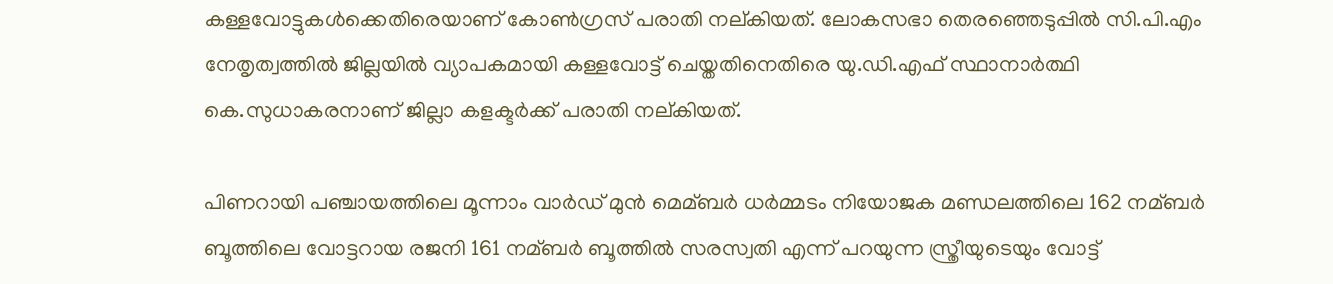കള്ളവോട്ടുകള്‍ക്കെതിരെയാണ് കോണ്‍ഗ്രസ് പരാതി നല്കിയത്. ലോകസഭാ തെരഞ്ഞെടുപ്പില്‍ സി.പി.എം നേതൃത്വത്തില്‍ ജില്ലയില്‍ വ്യാപകമായി കള്ളവോട്ട് ചെയ്തതിനെതിരെ യു.ഡി.എഫ് സ്ഥാനാര്‍ത്ഥി കെ.സുധാകരനാണ് ജില്ലാ കളക്ടര്‍ക്ക് പരാതി നല്കിയത്.

പിണറായി പഞ്ചായത്തിലെ മൂന്നാം വാര്‍ഡ് മുന്‍ മെമ്ബര്‍ ധര്‍മ്മടം നിയോജക മണ്ഡലത്തിലെ 162 നമ്ബര്‍ ബൂത്തിലെ വോട്ടറായ രജനി 161 നമ്ബര്‍ ബൂത്തില്‍ സരസ്വതി എന്ന് പറയുന്ന സ്ത്രീയുടെയും വോട്ട്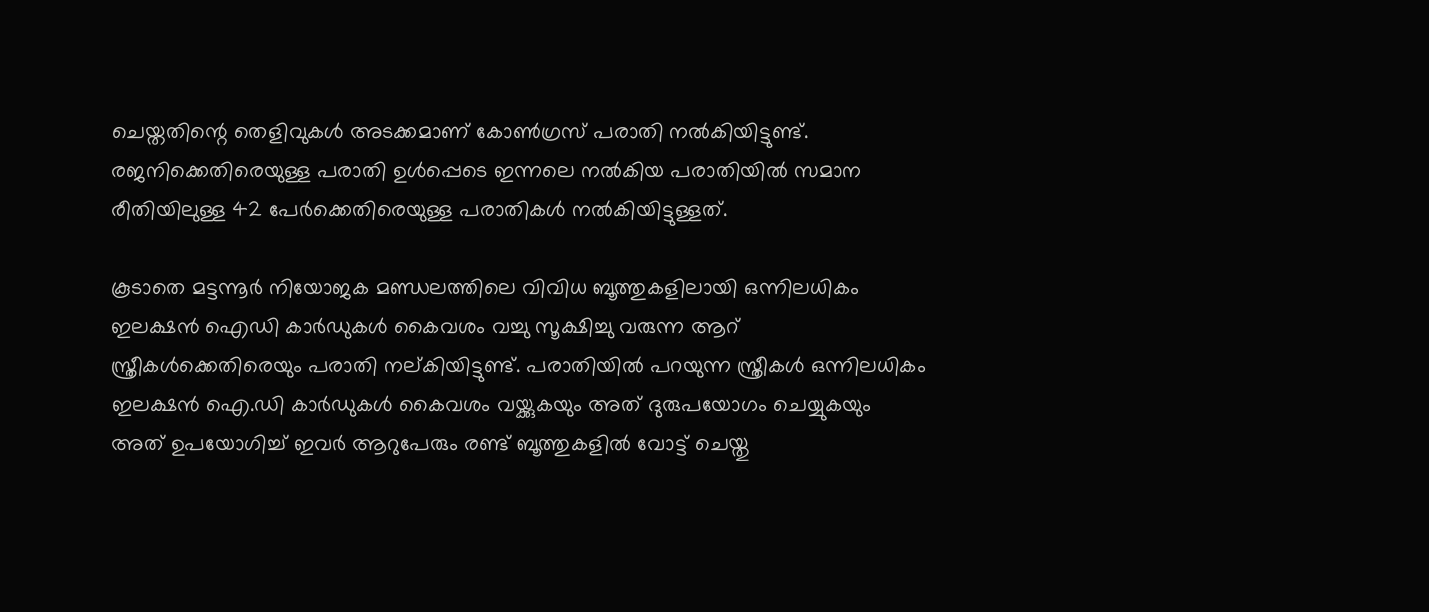ചെയ്തതിന്റെ തെളിവുകള്‍ അടക്കമാണ് കോണ്‍ഗ്രസ് പരാതി നല്‍കിയിട്ടുണ്ട്. രജനിക്കെതിരെയുള്ള പരാതി ഉള്‍പ്പെടെ ഇന്നലെ നല്‍കിയ പരാതിയില്‍ സമാന രീതിയിലുള്ള 42 പേര്‍ക്കെതിരെയുള്ള പരാതികള്‍ നല്‍കിയിട്ടുള്ളത്.

കൂടാതെ മട്ടന്നൂര്‍ നിയോജക മണ്ഡലത്തിലെ വിവിധ ബൂത്തുകളിലായി ഒന്നിലധികം ഇലക്ഷന്‍ ഐഡി കാര്‍ഡുകള്‍ കൈവശം വച്ചു സൂക്ഷിച്ചു വരുന്ന ആറ് സ്ത്രീകള്‍ക്കെതിരെയും പരാതി നല്കിയിട്ടുണ്ട്. പരാതിയില്‍ പറയുന്ന സ്ത്രീകള്‍ ഒന്നിലധികം ഇലക്ഷന്‍ ഐ.ഡി കാര്‍ഡുകള്‍ കൈവശം വയ്ക്കുകയും അത് ദുരുപയോഗം ചെയ്യുകയും അത് ഉപയോഗിച്ച്‌ ഇവര്‍ ആറുപേരും രണ്ട് ബൂത്തുകളില്‍ വോട്ട് ചെയ്തു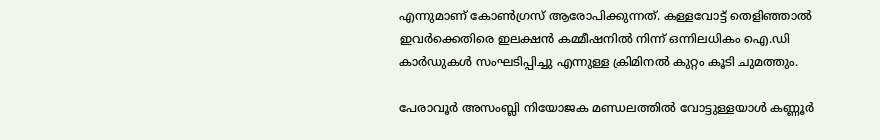എന്നുമാണ് കോണ്‍ഗ്രസ് ആരോപിക്കുന്നത്. കള്ളവോട്ട് തെളിഞ്ഞാല്‍ ഇവര്‍ക്കെതിരെ ഇലക്ഷന്‍ കമ്മീഷനില്‍ നിന്ന് ഒന്നിലധികം ഐ.ഡി കാര്‍ഡുകള്‍ സംഘടിപ്പിച്ചു എന്നുള്ള ക്രിമിനല്‍ കുറ്റം കൂടി ചുമത്തും.

പേരാവൂര്‍ അസംബ്ലി നിയോജക മണ്ഡലത്തില്‍ വോട്ടുള്ളയാള്‍ കണ്ണൂര്‍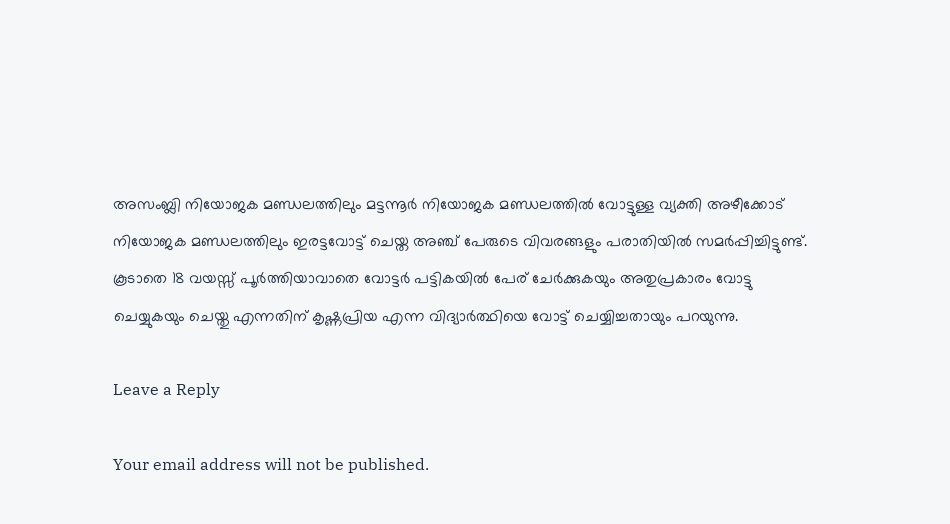അസംബ്ലി നിയോജക മണ്ഡലത്തിലും മട്ടന്നൂര്‍ നിയോജക മണ്ഡലത്തില്‍ വോട്ടുള്ള വ്യക്തി അഴീക്കോട് നിയോജക മണ്ഡലത്തിലും ഇരട്ടവോട്ട് ചെയ്ത അഞ്ച് പേരുടെ വിവരങ്ങളും പരാതിയില്‍ സമര്‍പ്പിച്ചിട്ടുണ്ട്. കൂടാതെ 18 വയസ്സ് പൂര്‍ത്തിയാവാതെ വോട്ടര്‍ പട്ടികയില്‍ പേര് ചേര്‍ക്കുകയും അതുപ്രകാരം വോട്ടു ചെയ്യുകയും ചെയ്തു എന്നതിന് കൃഷ്ണപ്രിയ എന്ന വിദ്യാര്‍ത്ഥിയെ വോട്ട് ചെയ്യിച്ചതായും പറയുന്നു.

Leave a Reply

Your email address will not be published.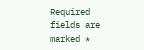Required fields are marked *